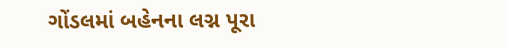ગોંડલમાં બહેનના લગ્ન પૂરા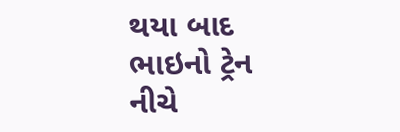થયા બાદ ભાઇનો ટ્રેન નીચે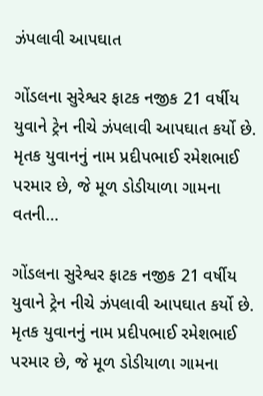ઝંપલાવી આપઘાત

ગોંડલના સુરેશ્વર ફાટક નજીક 21 વર્ષીય યુવાને ટ્રેન નીચે ઝંપલાવી આપઘાત કર્યો છે. મૃતક યુવાનનું નામ પ્રદીપભાઈ રમેશભાઈ પરમાર છે, જે મૂળ ડોડીયાળા ગામના વતની…

ગોંડલના સુરેશ્વર ફાટક નજીક 21 વર્ષીય યુવાને ટ્રેન નીચે ઝંપલાવી આપઘાત કર્યો છે. મૃતક યુવાનનું નામ પ્રદીપભાઈ રમેશભાઈ પરમાર છે, જે મૂળ ડોડીયાળા ગામના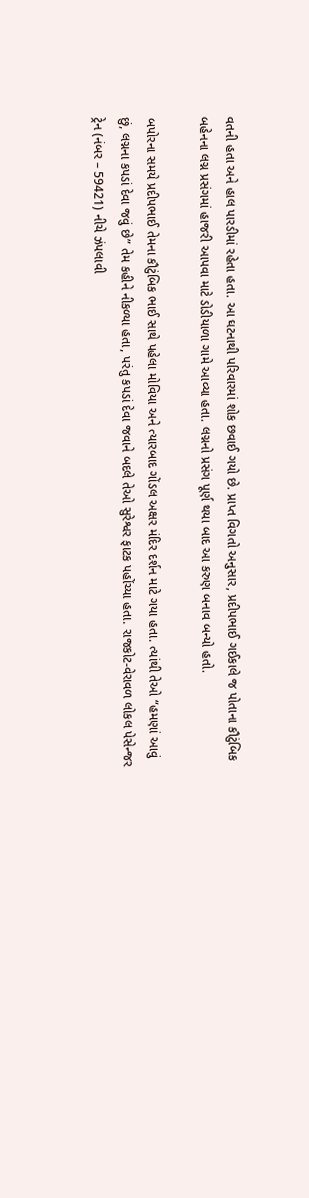વતની હતા અને હાલ પારડીમાં રહેતા હતા. આ ઘટનાથી પરિવારમાં શોક છવાઈ ગયો છે. પ્રાપ્ત વિગતો અનુસાર, પ્રદીપભાઈ ગઈકાલે જ પોતાના કૌટુંબિક બહેનના લગ્ન પ્રસંગમાં હાજરી આપવા માટે ડોડીયાળા ગામે આવ્યા હતા. લગ્નનો પ્રસંગ પૂર્ણ થયા બાદ આ કરુણ બનાવ બન્યો હતો.

બપોરના સમયે પ્રદીપભાઈ તેમના કૌટુંબિક ભાઈ સાથે પહેલા મોવિયા અને ત્યારબાદ ગોંડલ અક્ષર મંદિર દર્શન માટે ગયા હતા. ત્યાંથી તેઓ “હમણાં આવું છું, લગ્નના કપડાં દેવા જવું છે” તેમ કહીને નીકળ્યા હતા, પરંતુ કપડાં દેવા જવાને બદલે તેઓ સુરેશ્વર ફાટક પહોંચ્યા હતા. રાજકોટ-વેરાવળ લોકલ પેસેન્જર ટ્રેન (નંબર – 59421) નીચે ઝંપલાવી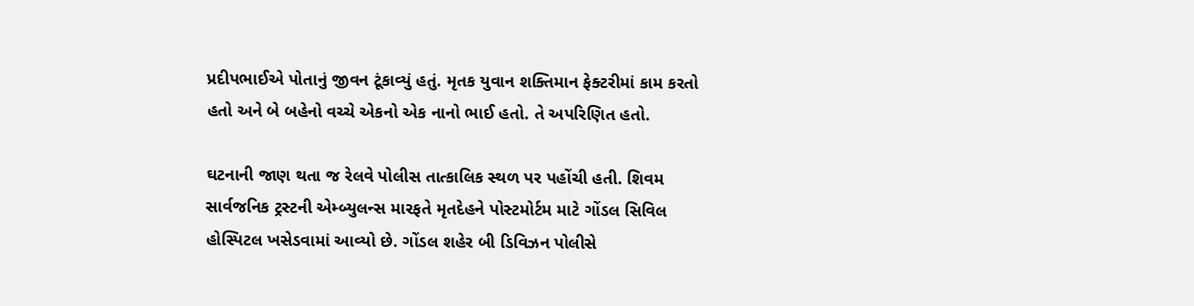પ્રદીપભાઈએ પોતાનું જીવન ટૂંકાવ્યું હતું. મૃતક યુવાન શક્તિમાન ફેક્ટરીમાં કામ કરતો હતો અને બે બહેનો વચ્ચે એકનો એક નાનો ભાઈ હતો. તે અપરિણિત હતો.

ઘટનાની જાણ થતા જ રેલવે પોલીસ તાત્કાલિક સ્થળ પર પહોંચી હતી. શિવમ સાર્વજનિક ટ્રસ્ટની એમ્બ્યુલન્સ મારફતે મૃતદેહને પોસ્ટમોર્ટમ માટે ગોંડલ સિવિલ હોસ્પિટલ ખસેડવામાં આવ્યો છે. ગોંડલ શહેર બી ડિવિઝન પોલીસે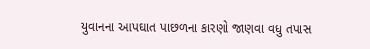યુવાનના આપઘાત પાછળના કારણો જાણવા વધુ તપાસ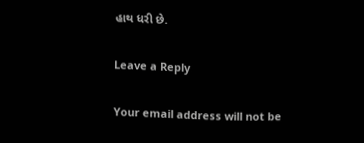હાથ ધરી છે.

Leave a Reply

Your email address will not be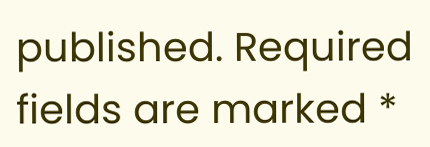published. Required fields are marked *